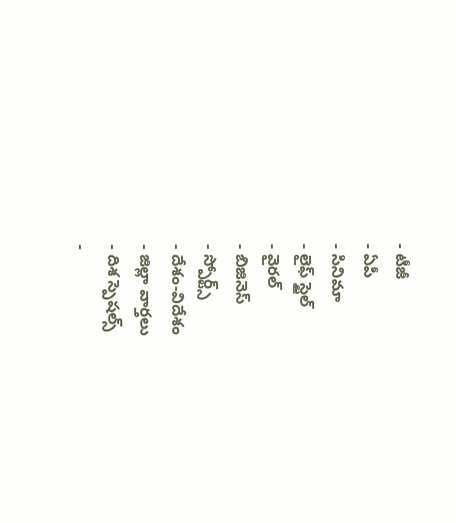- టీజీ
- ఏపీ
- సినిమా
- లైఫ్ స్టైల్
- వైరల్
- బిజినెస్
- స్పోర్ట్స్
- దేశం-విదేశం
- జిల్లా వార్తలు
- దిశ స్పెషల్స్
-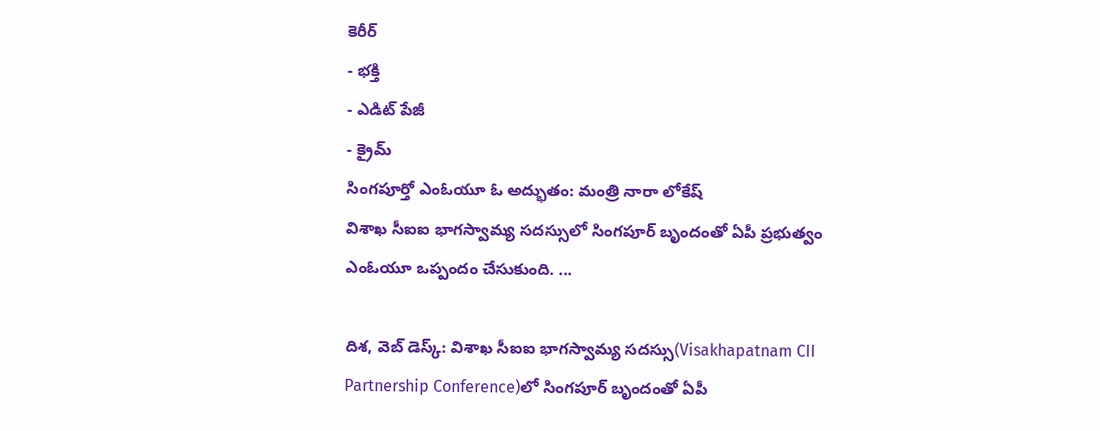కెరీర్
- భక్తి
- ఎడిట్ పేజీ
- క్రైమ్
సింగపూర్తో ఎంఓయూ ఓ అద్భుతం: మంత్రి నారా లోకేష్
విశాఖ సీఐఐ భాగస్వామ్య సదస్సులో సింగపూర్ బృందంతో ఏపీ ప్రభుత్వం ఎంఓయూ ఒప్పందం చేసుకుంది. ...

దిశ, వెబ్ డెస్క్: విశాఖ సీఐఐ భాగస్వామ్య సదస్సు(Visakhapatnam CII Partnership Conference)లో సింగపూర్ బృందంతో ఏపీ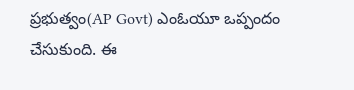ప్రభుత్వం(AP Govt) ఎంఓయూ ఒప్పందం చేసుకుంది. ఈ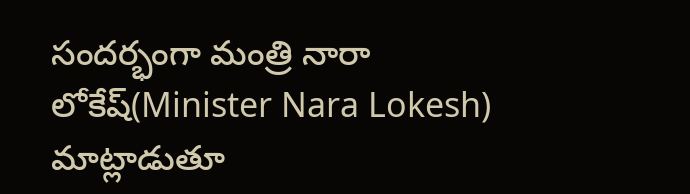సందర్భంగా మంత్రి నారా లోకేష్(Minister Nara Lokesh) మాట్లాడుతూ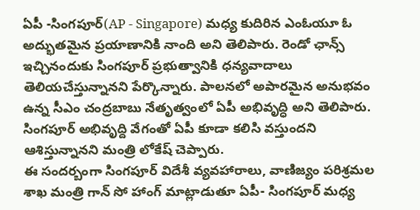ఏపీ -సింగపూర్(AP - Singapore) మధ్య కుదిరిన ఎంఓయూ ఓ అద్భుతమైన ప్రయాణానికి నాంది అని తెలిపారు. రెండో ఛాన్స్ ఇచ్చినందుకు సింగపూర్ ప్రభుత్వానికి ధన్యవాదాలు తెలియచేస్తున్నానని పేర్కొన్నారు. పాలనలో అపారమైన అనుభవం ఉన్న సీఎం చంద్రబాబు నేతృత్వంలో ఏపీ అభివృద్ధి అని తెలిపారు. సింగపూర్ అభివృద్ది వేగంతో ఏపీ కూడా కలిసి వస్తుందని ఆశిస్తున్నానని మంత్రి లోకేష్ చెప్పారు.
ఈ సందర్బంగా సింగపూర్ విదేశీ వ్యవహారాలు, వాణిజ్యం పరిశ్రమల శాఖ మంత్రి గాన్ సో హాంగ్ మాట్లాడుతూ ఏపీ- సింగపూర్ మధ్య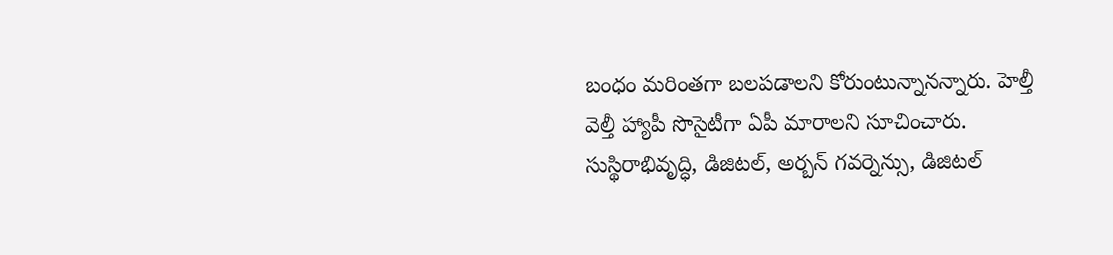బంధం మరింతగా బలపడాలని కోరుంటున్నానన్నారు. హెల్తీ వెల్తీ హ్యాపీ సొసైటీగా ఏపీ మారాలని సూచించారు. సుస్థిరాభివృద్ధి, డిజిటల్, అర్బన్ గవర్నెన్సు, డిజిటల్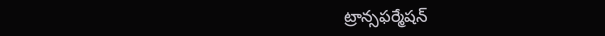ట్రాన్సఫర్మేషన్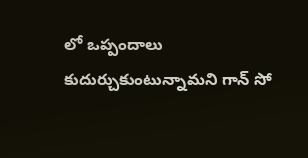లో ఒప్పందాలు కుదుర్చుకుంటున్నామని గాన్ సో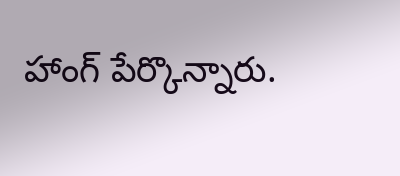హాంగ్ పేర్కొన్నారు.